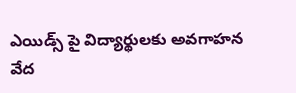ఎయిడ్స్ పై విద్యార్థులకు అవగాహన
వేద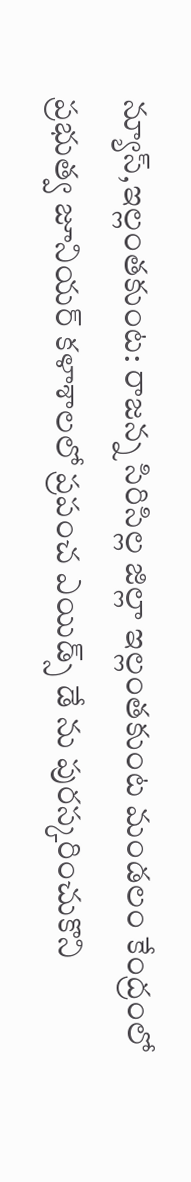న్యూస్,ఇల్లంతకుంట: రాజన్న సిరిసిల్ల జిల్లా ఇల్లంతకుంట మండలం కేంద్రంలో ప్రభుత్వ జూనియర్ కళాశాలలో ప్రపంచ ఎయిడ్స్ డే ను పురస్కరించుకొని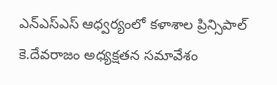ఎన్ఎస్ఎస్ ఆధ్వర్యంలో కళాశాల ప్రిన్సిపాల్ కె.దేవరాజం అధ్యక్షతన సమావేశం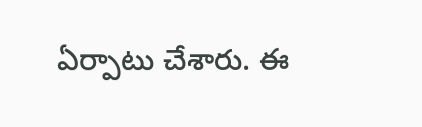ఏర్పాటు చేశారు. ఈ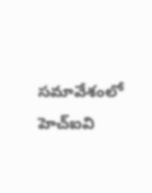సమావేశంలో హెచ్ఐవి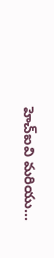హెచ్ఐవి మరియు…